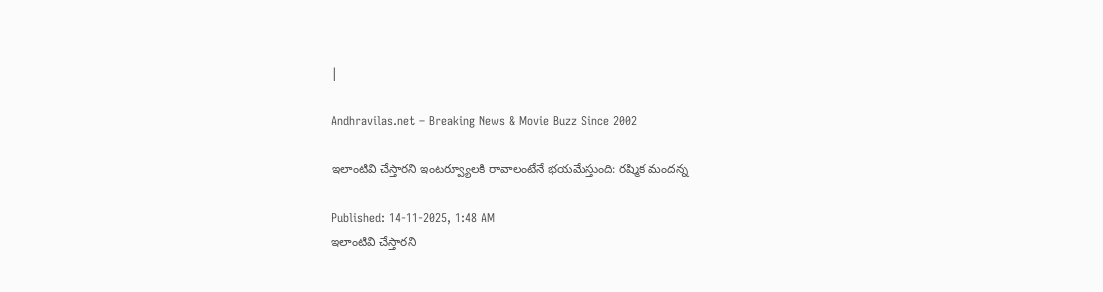|

Andhravilas.net – Breaking News & Movie Buzz Since 2002

ఇలాంటివి చేస్తారని ఇంటర్వ్యూలకి రావాలంటేనే భయమేస్తుంది: రష్మిక మందన్న

Published: 14-11-2025, 1:48 AM
ఇలాంటివి చేస్తారని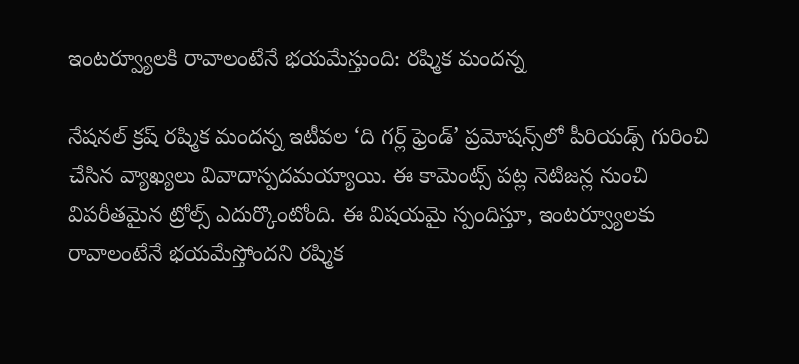ఇంటర్వ్యూలకి రావాలంటేనే భయమేస్తుంది: రష్మిక మందన్న

నేషనల్ క్రష్ రష్మిక మందన్న ఇటీవల ‘ది గర్ల్ ఫ్రెండ్’ ప్రమోషన్స్‌లో పీరియడ్స్ గురించి చేసిన వ్యాఖ్యలు వివాదాస్పదమయ్యాయి. ఈ కామెంట్స్ పట్ల నెటిజన్ల నుంచి విపరీతమైన ట్రోల్స్ ఎదుర్కొంటోంది. ఈ విషయమై స్పందిస్తూ, ఇంటర్వ్యూలకు రావాలంటేనే భయమేస్తోందని రష్మిక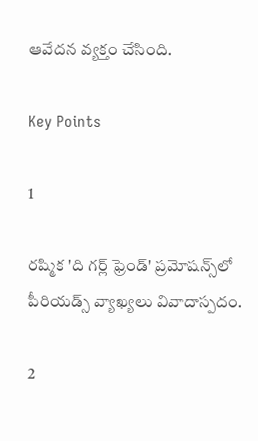ఆవేదన వ్యక్తం చేసింది.

Key Points

1

రష్మిక 'ది గర్ల్ ఫ్రెండ్' ప్రమోషన్స్‌లో పీరియడ్స్ వ్యాఖ్యలు వివాదాస్పదం.

2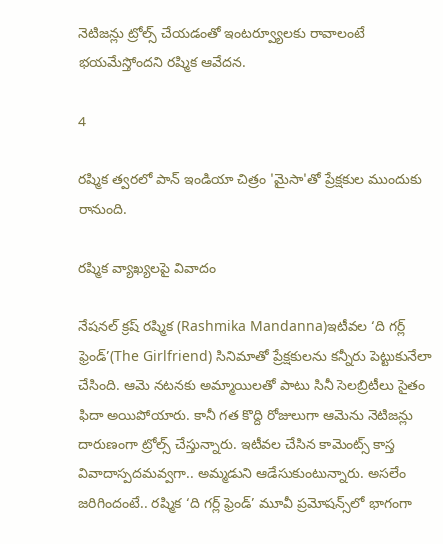నెటిజన్లు ట్రోల్స్ చేయడంతో ఇంటర్వ్యూలకు రావాలంటే భయమేస్తోందని రష్మిక ఆవేదన.

4

రష్మిక త్వరలో పాన్ ఇండియా చిత్రం 'మైసా'తో ప్రేక్షకుల ముందుకు రానుంది.

రష్మిక వ్యాఖ్యలపై వివాదం

నేషనల్ క్రష్ రష్మిక (Rashmika Mandanna)ఇటీవల ‘ది గర్ల్ ఫ్రెండ్’(The Girlfriend) సినిమాతో ప్రేక్షకులను కన్నీరు పెట్టుకునేలా చేసింది. ఆమె నటనకు అమ్మాయిలతో పాటు సినీ సెలబ్రిటీలు సైతం ఫిదా అయిపోయారు. కానీ గత కొద్ది రోజులుగా ఆమెను నెటిజన్లు దారుణంగా ట్రోల్స్ చేస్తున్నారు. ఇటీవల చేసిన కామెంట్స్ కాస్త వివాదాస్పదమవ్వగా.. అమ్మడుని ఆడేసుకుంటున్నారు. అసలేం జరిగిందంటే.. రష్మిక ‘ది గర్ల్ ఫ్రెండ్’ మూవీ ప్రమోషన్స్‌లో భాగంగా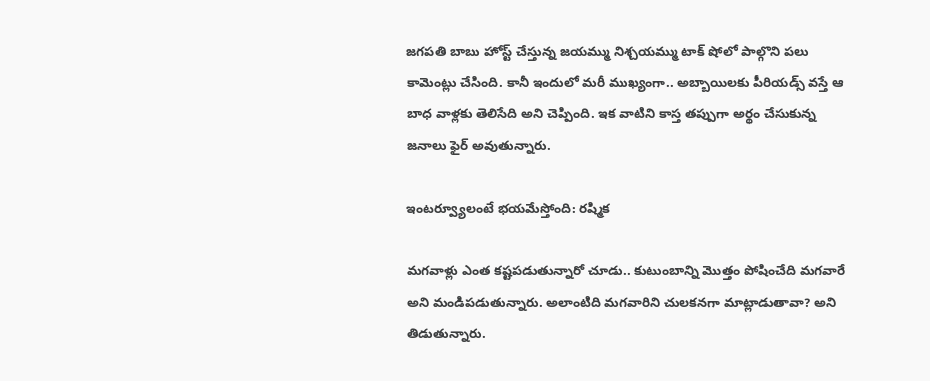జగపతి బాబు హోస్ట్ చేస్తున్న జయమ్ము నిశ్చయమ్ము టాక్‌ షోలో పాల్గొని పలు కామెంట్లు చేసింది. కానీ ఇందులో మరీ ముఖ్యంగా.. అబ్బాయిలకు పీరియడ్స్ వస్తే ఆ బాధ వాళ్లకు తెలిసేది అని చెప్పింది. ఇక వాటిని కాస్త తప్పుగా అర్థం చేసుకున్న జనాలు ఫైర్ అవుతున్నారు.

ఇంటర్వ్యూలంటే భయమేస్తోంది: రష్మిక

మగవాళ్లు ఎంత కష్టపడుతున్నారో చూడు.. కుటుంబాన్ని మొత్తం పోషించేది మగవారే అని మండిపడుతున్నారు. అలాంటిది మగవారిని చులకనగా మాట్లాడుతావా? అని తిడుతున్నారు.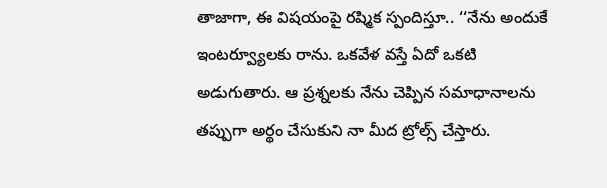తాజాగా, ఈ విషయంపై రష్మిక స్పందిస్తూ.. ‘‘నేను అందుకే ఇంటర్వ్యూలకు రాను. ఒకవేళ వస్తే ఏదో ఒకటి అడుగుతారు. ఆ ప్రశ్నలకు నేను చెప్పిన సమాధానాలను తప్పుగా అర్థం చేసుకుని నా మీద ట్రోల్స్ చేస్తారు.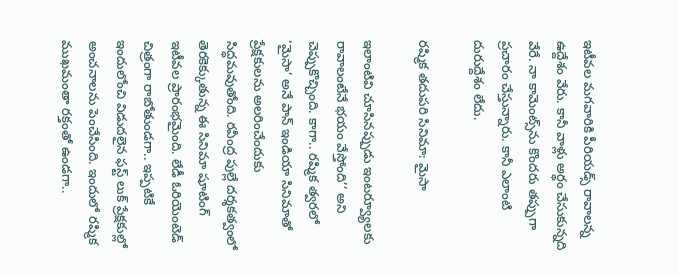ఇటీవల మగవారికి పీరియడ్స్ రావాలన్న ఉద్దేశం వేరు. కానీ వాళ్లు అర్థం చేసుకున్నది వేరే. నా కామెంట్స్‌ను కొందరు తప్పుగా ప్రచారం చేస్తున్నారు. కానీ ఎలాంటి దురుద్దేశం లేదు.

రష్మిక తదుపరి సినిమా: మైసా

ఇలాంటివి చూసినప్పుడు ఇంటర్వ్యూలకు రావాలంటేనే భయం వేస్తోంది’’ అని చెప్పుకొచ్చింది. కాగా.. రష్మిక త్వరలో ‘మైసా’ అనే పాన్ ఇండియా సినిమాతో ప్రేక్షకులను అలరించేందుకు సిద్ధమవుతోంది. రవీంద్ర పుల్లే దర్శకత్వంలో తెరకెక్కుతున్న ఈ సినిమా షూటింగ్ ఇటీవల ప్రారంభమైంది. లేడీ ఓరియెంటెడ్ చిత్రంగా రాబోతుండగా.. ఇప్పటికే ఇందులోంచి విడుదలైన ఫస్ట్ లుక్ ప్రేక్షకుల్లో అంచనాలను పెంచేసింది. ఇందులో రష్మిక ముఖమంతా రక్తంతో ఉండగా..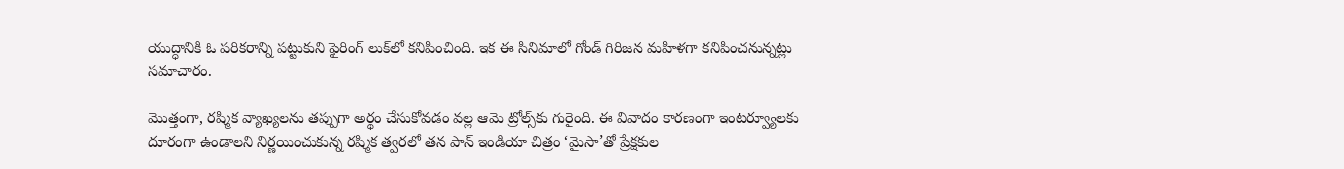యుద్ధానికి ఓ పరికరాన్ని పట్టుకుని ఫైరింగ్ లుక్‌లో కనిపించింది. ఇక ఈ సినిమాలో గోండ్ గిరిజన మహిళగా కనిపించనున్నట్లు సమాచారం.

మొత్తంగా, రష్మిక వ్యాఖ్యలను తప్పుగా అర్థం చేసుకోవడం వల్ల ఆమె ట్రోల్స్‌కు గురైంది. ఈ వివాదం కారణంగా ఇంటర్వ్యూలకు దూరంగా ఉండాలని నిర్ణయించుకున్న రష్మిక త్వరలో తన పాన్ ఇండియా చిత్రం ‘మైసా’తో ప్రేక్షకుల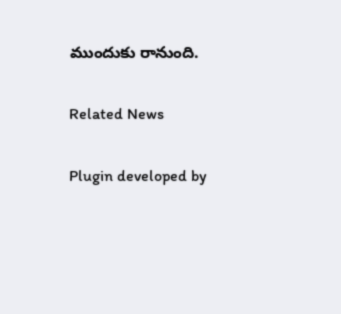ముందుకు రానుంది.

Related News

Plugin developed by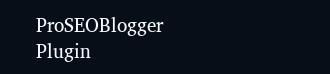ProSEOBlogger
Plugin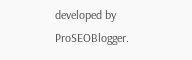developed by ProSEOBlogger.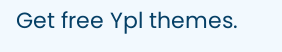Get free Ypl themes.